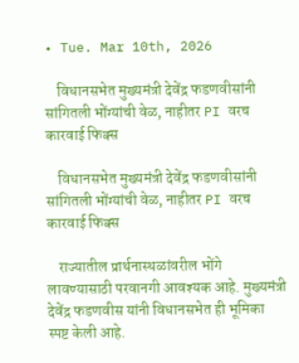• Tue. Mar 10th, 2026

    विधानसभेत मुख्यमंत्री देवेंद्र फडणवीसांनी सांगितली भोंग्यांची वेळ, नाहीतर PI वरच कारवाई फिक्स

    विधानसभेत मुख्यमंत्री देवेंद्र फडणवीसांनी सांगितली भोंग्यांची वेळ, नाहीतर PI वरच कारवाई फिक्स

    राज्यातील प्रार्थनास्थळांवरील भोंगे लावण्यासाठी परवानगी आवश्यक आहे. मुख्यमंत्री देवेंद्र फडणवीस यांनी विधानसभेत ही भूमिका स्पष्ट केली आहे.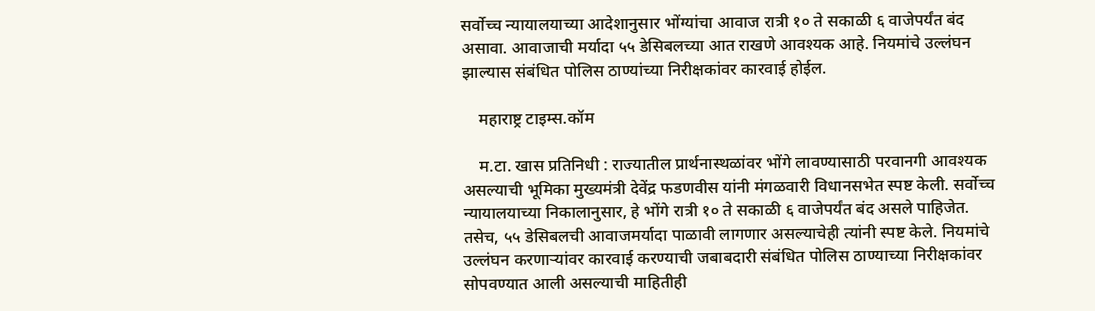सर्वोच्च न्यायालयाच्या आदेशानुसार भोंग्यांचा आवाज रात्री १० ते सकाळी ६ वाजेपर्यंत बंद असावा. आवाजाची मर्यादा ५५ डेसिबलच्या आत राखणे आवश्यक आहे. नियमांचे उल्लंघन झाल्यास संबंधित पोलिस ठाण्यांच्या निरीक्षकांवर कारवाई होईल.

    महाराष्ट्र टाइम्स.कॉम

    म.टा. खास प्रतिनिधी : राज्यातील प्रार्थनास्थळांवर भोंगे लावण्यासाठी परवानगी आवश्यक असल्याची भूमिका मुख्यमंत्री देवेंद्र फडणवीस यांनी मंगळवारी विधानसभेत स्पष्ट केली. सर्वोच्च न्यायालयाच्या निकालानुसार, हे भोंगे रात्री १० ते सकाळी ६ वाजेपर्यंत बंद असले पाहिजेत. तसेच, ५५ डेसिबलची आवाजमर्यादा पाळावी लागणार असल्याचेही त्यांनी स्पष्ट केले. नियमांचे उल्लंघन करणाऱ्यांवर कारवाई करण्याची जबाबदारी संबंधित पोलिस ठाण्याच्या निरीक्षकांवर सोपवण्यात आली असल्याची माहितीही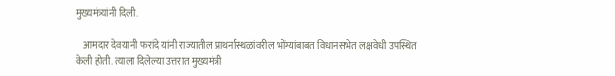मुख्यमंत्र्यांनी दिली.

    आमदार देवयानी फरांदे यांनी राज्यातील प्राथर्नास्थळांवरील भोंग्यांबाबत विधानसभेत लक्षवेधी उपस्थित केली होती. त्याला दिलेल्या उत्तरात मुख्यमंत्री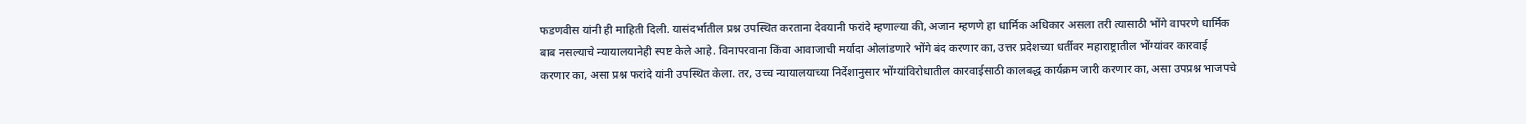फडणवीस यांनी ही माहिती दिली. यासंदर्भातील प्रश्न उपस्थित करताना देवयानी फरांदे म्हणाल्या की, अजान म्हणणे हा धार्मिक अधिकार असला तरी त्यासाठी भोंगे वापरणे धार्मिक बाब नसल्याचे न्यायालयानेही स्पष्ट केले आहे. विनापरवाना किंवा आवाजाची मर्यादा ओलांडणारे भोंगे बंद करणार का, उत्तर प्रदेशच्या धर्तीवर महाराष्ट्रातील भोंग्यांवर कारवाई करणार का, असा प्रश्न फरांदे यांनी उपस्थित केला. तर, उच्च न्यायालयाच्या निर्देशानुसार भोंग्यांविरोधातील कारवाईसाठी कालबद्ध कार्यक्रम जारी करणार का, असा उपप्रश्न भाजपचे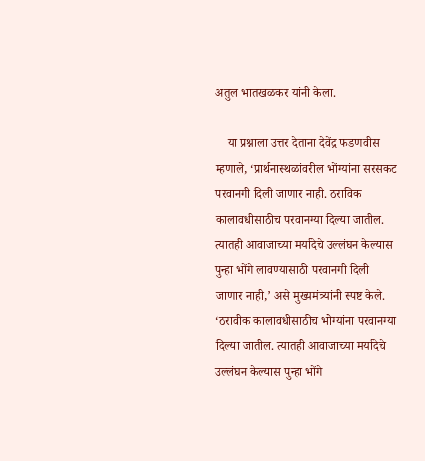अतुल भातखळकर यांनी केला.

    या प्रश्नाला उत्तर देताना देवेंद्र फडणवीस म्हणाले, ‘प्रार्थनास्थळांवरील भोंग्यांना सरसकट परवानगी दिली जाणार नाही. ठराविक कालावधीसाठीच परवानग्या दिल्या जातील. त्यातही आवाजाच्या मर्यादेचे उल्लंघन केल्यास पुन्हा भोंगे लावण्यासाठी परवानगी दिली जाणार नाही,’ असे मुख्यमंत्र्यांनी स्पष्ट केले. ‘ठरावीक कालावधीसाठीच भोग्यांना परवानग्या दिल्या जातील. त्यातही आवाजाच्या मर्यादेचे उल्लंघन केल्यास पुन्हा भोंगे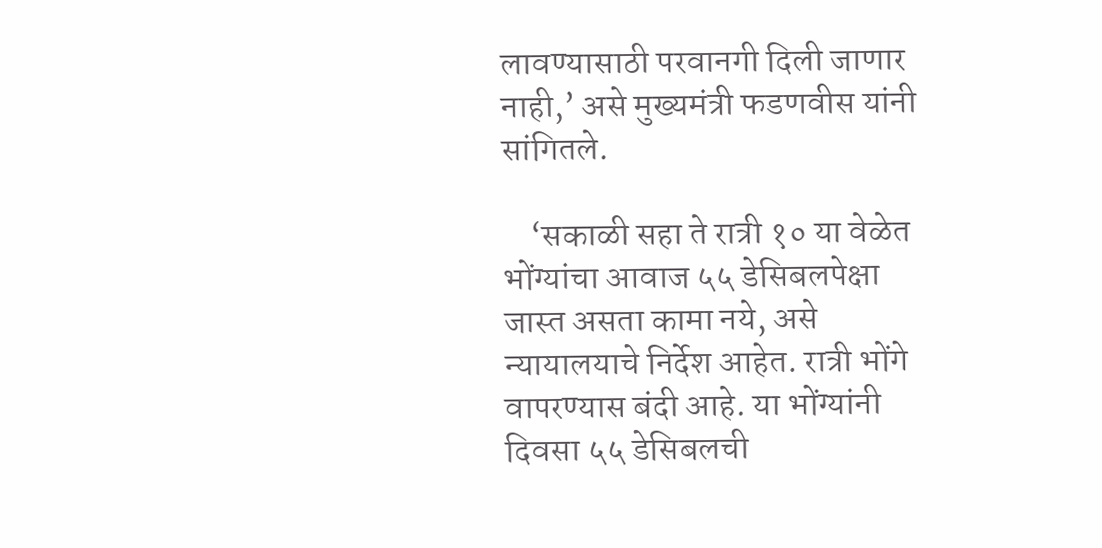लावण्यासाठी परवानगी दिली जाणार नाही,’ असे मुख्यमंत्री फडणवीस यांनी सांगितले.

    ‘सकाळी सहा ते रात्री १० या वेळेत भोंग्यांचा आवाज ५५ डेसिबलपेक्षा जास्त असता कामा नये, असे न्यायालयाचे निर्देश आहेत. रात्री भोंगे वापरण्यास बंदी आहे. या भोंग्यांनी दिवसा ५५ डेसिबलची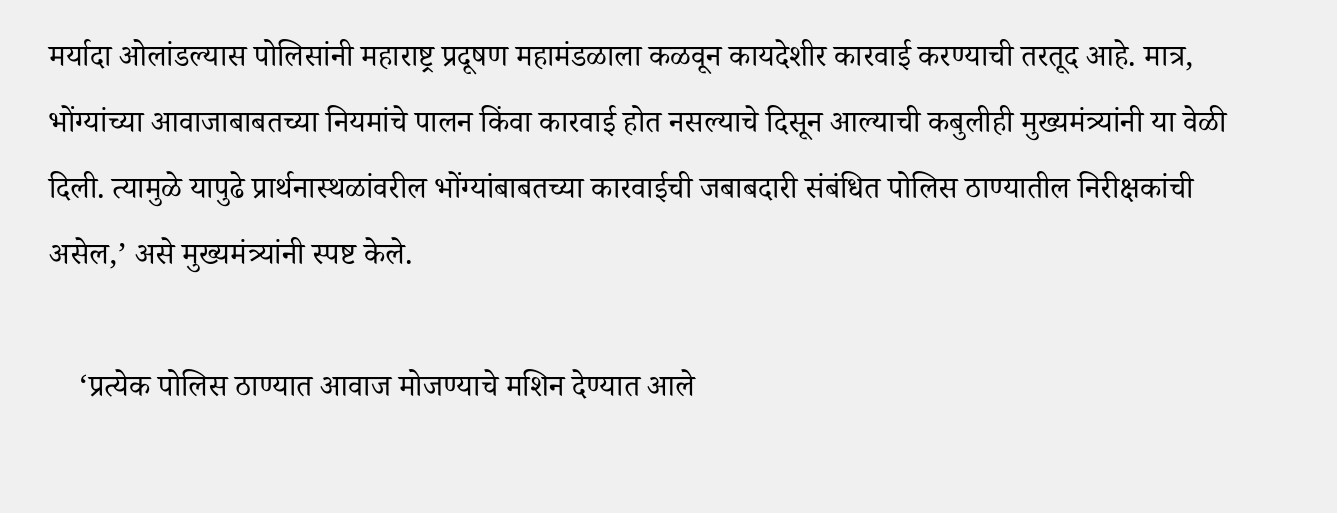मर्यादा ओलांडल्यास पोलिसांनी महाराष्ट्र प्रदूषण महामंडळाला कळवून कायदेशीर कारवाई करण्याची तरतूद आहे. मात्र, भोंग्यांच्या आवाजाबाबतच्या नियमांचे पालन किंवा कारवाई होत नसल्याचे दिसून आल्याची कबुलीही मुख्यमंत्र्यांनी या वेळी दिली. त्यामुळे यापुढे प्रार्थनास्थळांवरील भोंग्यांबाबतच्या कारवाईची जबाबदारी संबंधित पोलिस ठाण्यातील निरीक्षकांची असेल,’ असे मुख्यमंत्र्यांनी स्पष्ट केले.

    ‘प्रत्येक पोलिस ठाण्यात आवाज मोजण्याचे मशिन देण्यात आले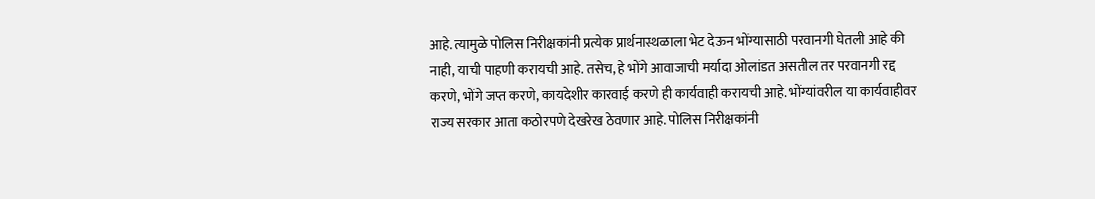आहे. त्यामुळे पोलिस निरीक्षकांनी प्रत्येक प्रार्थनास्थळाला भेट देऊन भोंग्यासाठी परवानगी घेतली आहे की नाही, याची पाहणी करायची आहे. तसेच, हे भोंगे आवाजाची मर्यादा ओलांडत असतील तर परवानगी रद्द करणे, भोंगे जप्त करणे, कायदेशीर कारवाई करणे ही कार्यवाही करायची आहे. भोंग्यांवरील या कार्यवाहीवर राज्य सरकार आता कठोरपणे देखरेख ठेवणार आहे. पोलिस निरीक्षकांनी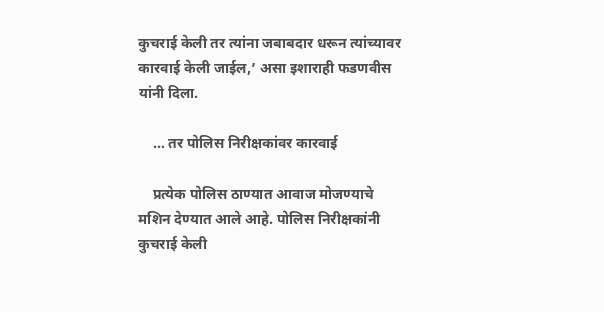कुचराई केली तर त्यांना जबाबदार धरून त्यांच्यावर कारवाई केली जाईल,’ असा इशाराही फडणवीस यांनी दिला.

    … तर पोलिस निरीक्षकांवर कारवाई

    प्रत्येक पोलिस ठाण्यात आवाज मोजण्याचे मशिन देण्यात आले आहे. पोलिस निरीक्षकांनी कुचराई केली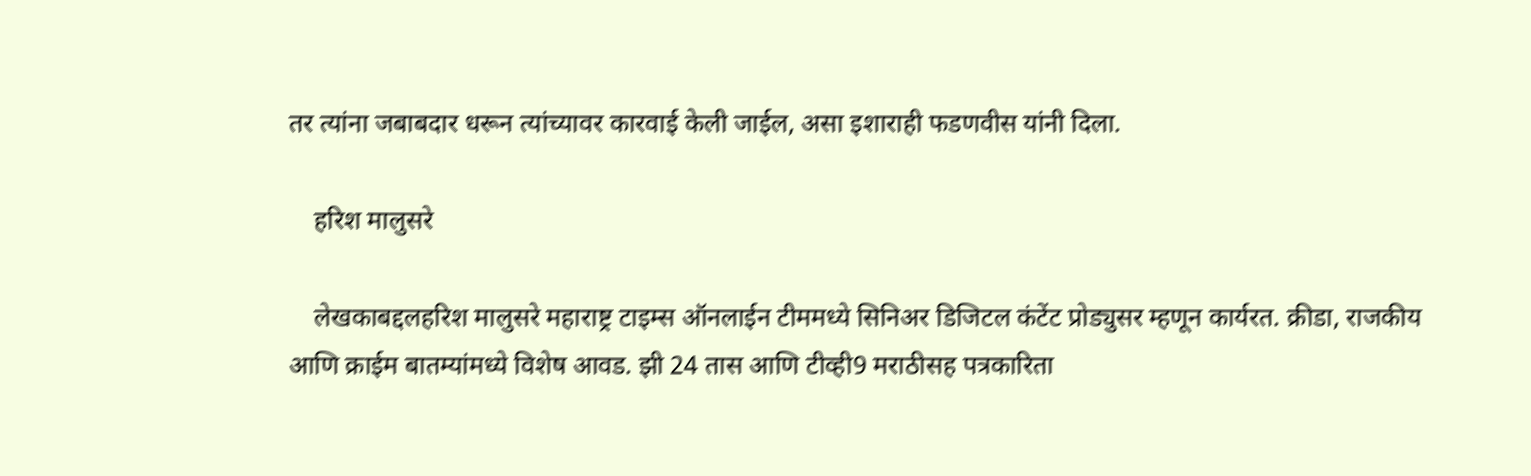तर त्यांना जबाबदार धरून त्यांच्यावर कारवाई केली जाईल, असा इशाराही फडणवीस यांनी दिला.

    हरिश मालुसरे

    लेखकाबद्दलहरिश मालुसरे महाराष्ट्र टाइम्स ऑनलाईन टीममध्ये सिनिअर डिजिटल कंटेंट प्रोड्युसर म्हणून कार्यरत. क्रीडा, राजकीय आणि क्राईम बातम्यांमध्ये विशेष आवड. झी 24 तास आणि टीव्ही9 मराठीसह पत्रकारिता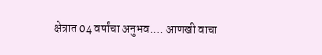क्षेत्रात 04 वर्षांचा अनुभव.… आणखी वाचा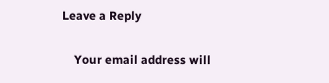Leave a Reply

    Your email address will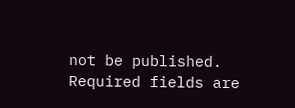not be published. Required fields are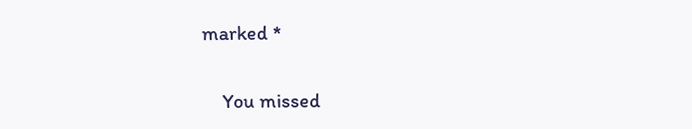marked *

    You missed